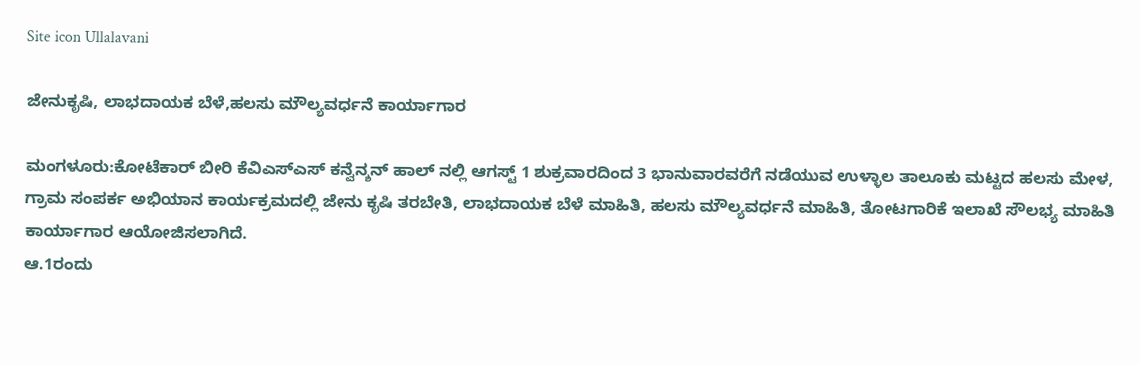Site icon Ullalavani

ಜೇನುಕೃಷಿ, ಲಾಭದಾಯಕ ಬೆಳೆ,ಹಲಸು ಮೌಲ್ಯವರ್ಧನೆ ಕಾರ್ಯಾಗಾರ

ಮಂಗಳೂರು:ಕೋಟೆಕಾರ್ ಬೀರಿ ಕೆವಿಎಸ್ಎಸ್ ಕನ್ವೆನ್ಶನ್ ಹಾಲ್ ನಲ್ಲಿ ಆಗಸ್ಟ್ 1 ಶುಕ್ರವಾರದಿಂದ 3 ಭಾನುವಾರವರೆಗೆ ನಡೆಯುವ ಉಳ್ಳಾಲ ತಾಲೂಕು ಮಟ್ಟದ ಹಲಸು ಮೇಳ, ಗ್ರಾಮ ಸಂಪರ್ಕ ಅಭಿಯಾನ ಕಾರ್ಯಕ್ರಮದಲ್ಲಿ ಜೇನು ಕೃಷಿ ತರಬೇತಿ, ಲಾಭದಾಯಕ ಬೆಳೆ ಮಾಹಿತಿ, ಹಲಸು ಮೌಲ್ಯವರ್ಧನೆ ‌ಮಾಹಿತಿ, ತೋಟಗಾರಿಕೆ ಇಲಾಖೆ‌ ಸೌಲಭ್ಯ ಮಾಹಿತಿ ಕಾರ್ಯಾಗಾರ ಆಯೋಜಿಸಲಾಗಿದೆ.
ಆ.1ರಂದು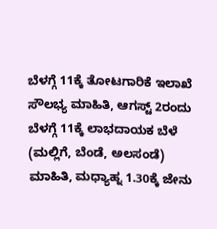ಬೆಳಗ್ಗೆ 11ಕ್ಕೆ ತೋಟಗಾರಿಕೆ ಇಲಾಖೆ ಸೌಲಭ್ಯ ಮಾಹಿತಿ, ಆಗಸ್ಟ್ 2ರಂದು ಬೆಳಗ್ಗೆ 11ಕ್ಕೆ ಲಾಭದಾಯಕ ಬೆಳೆ (ಮಲ್ಲಿಗೆ, ಬೆಂಡೆ, ಅಲಸಂಡೆ) ಮಾಹಿತಿ, ಮಧ್ಯಾಹ್ನ 1.30ಕ್ಕೆ ಜೇನು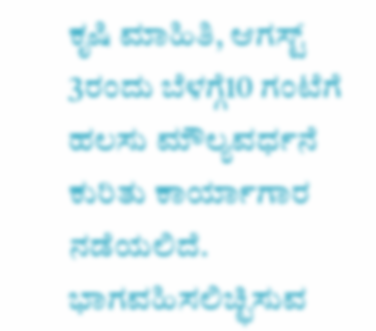ಕೃಷಿ ಮಾಹಿತಿ, ಆಗಸ್ಟ್ 3ರಂದು ಬೆಳಗ್ಗೆ10 ಗಂಟೆಗೆ ಹಲಸು ಮೌಲ್ಯವರ್ಧನೆ ಕುರಿತು ಕಾರ್ಯಾಗಾರ ನಡೆಯಲಿದೆ. ಭಾಗವಹಿಸಲಿಚ್ಛಿಸುವ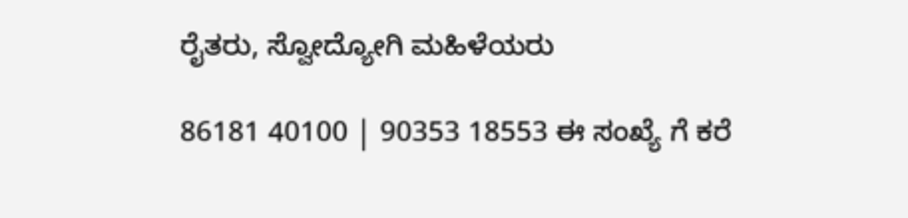ರೈತರು, ಸ್ವೋದ್ಯೋಗಿ ಮಹಿಳೆಯರು

86181 40100 | 90353 18553 ಈ ಸಂಖ್ಯೆ ಗೆ ಕರೆ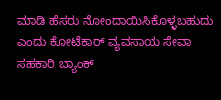ಮಾಡಿ ಹೆಸರು ನೋಂದಾಯಿಸಿಕೊಳ್ಳಬಹುದು ಎಂದು ಕೋಟೆಕಾರ್ ವ್ಯವಸಾಯ ಸೇವಾ ಸಹಕಾರಿ ಬ್ಯಾಂಕ್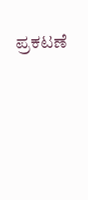ಪ್ರಕಟಣೆ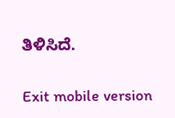ತಿಳಿಸಿದೆ.

Exit mobile version